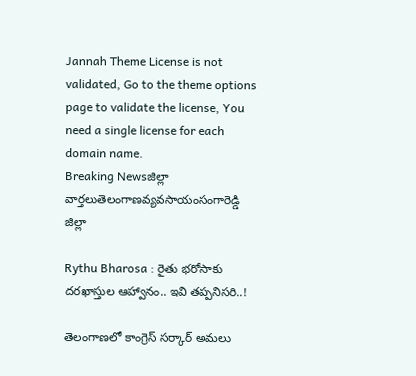Jannah Theme License is not validated, Go to the theme options page to validate the license, You need a single license for each domain name.
Breaking Newsజిల్లా వార్తలుతెలంగాణవ్యవసాయంసంగారెడ్డి జిల్లా

Rythu Bharosa : రైతు భరోసాకు దరఖాస్తుల ఆహ్వానం.. ఇవి తప్పనిసరి..!

తెలంగాణలో కాంగ్రెస్ సర్కార్ అమలు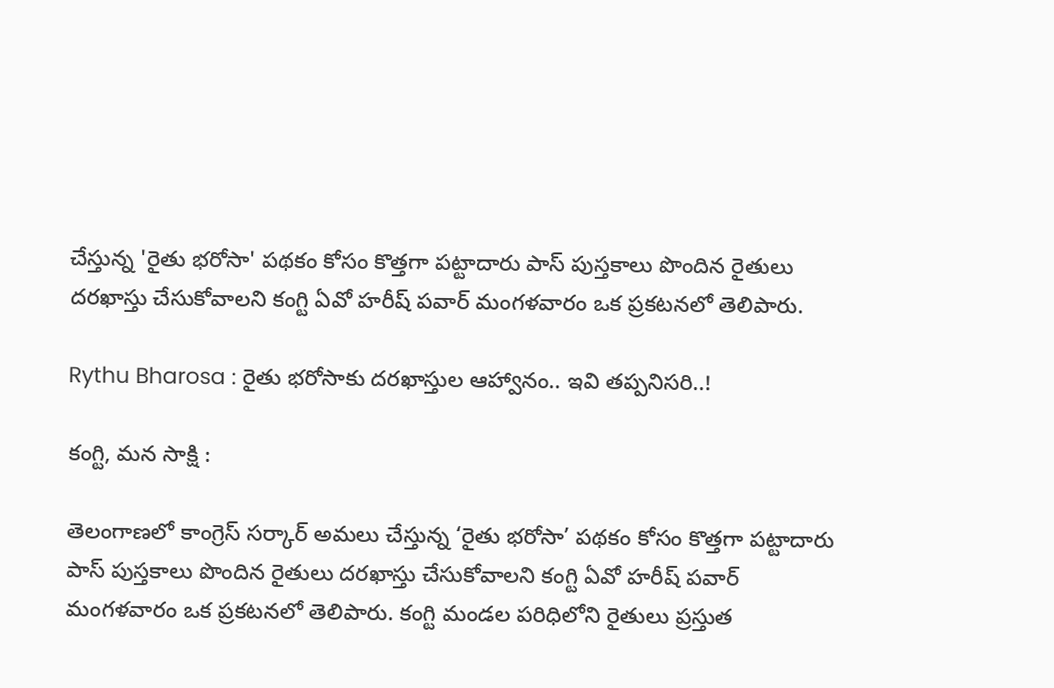చేస్తున్న 'రైతు భరోసా' పథకం కోసం కొత్తగా పట్టాదారు పాస్ పుస్తకాలు పొందిన రైతులు దరఖాస్తు చేసుకోవాలని కంగ్టి ఏవో హరీష్ పవార్ మంగళవారం ఒక ప్రకటనలో తెలిపారు.

Rythu Bharosa : రైతు భరోసాకు దరఖాస్తుల ఆహ్వానం.. ఇవి తప్పనిసరి..!

కంగ్టి, మన సాక్షి :

తెలంగాణలో కాంగ్రెస్ సర్కార్ అమలు చేస్తున్న ‘రైతు భరోసా’ పథకం కోసం కొత్తగా పట్టాదారు పాస్ పుస్తకాలు పొందిన రైతులు దరఖాస్తు చేసుకోవాలని కంగ్టి ఏవో హరీష్ పవార్ మంగళవారం ఒక ప్రకటనలో తెలిపారు. కంగ్టి మండల పరిధిలోని రైతులు ప్రస్తుత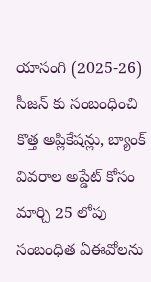యాసంగి (2025-26) సీజన్ కు సంబంధించి కొత్త అప్లికేషన్లు, బ్యాంక్ వివరాల అప్డేట్ కోసం మార్చి 25 లోపు సంబంధిత ఏఈవోలను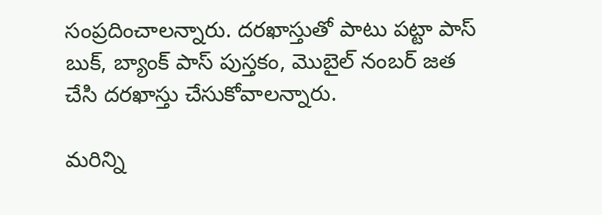సంప్రదించాలన్నారు. దరఖాస్తుతో పాటు పట్టా పాస్ బుక్, బ్యాంక్ పాస్ పుస్తకం, మొబైల్ నంబర్ జత చేసి దరఖాస్తు చేసుకోవాలన్నారు.

మరిన్ని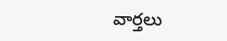వార్తలు